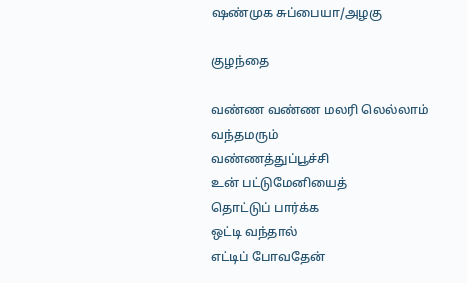ஷண்முக சுப்பையா/அழகு

குழந்தை

வண்ண வண்ண மலரி லெல்லாம்
வந்தமரும்
வண்ணத்துப்பூச்சி
உன் பட்டுமேனியைத்
தொட்டுப் பார்க்க
ஒட்டி வந்தால்
எட்டிப் போவதேன்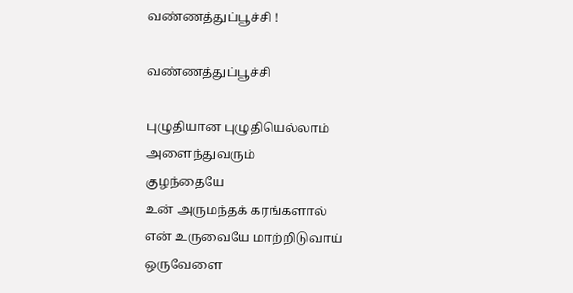வண்ணத்துப்பூச்சி !

வண்ணத்துப்பூச்சி

புழுதியான புழுதியெல்லாம்
அளைந்துவரும்
குழந்தையே
உன் அருமந்தக் கரங்களால்
என் உருவையே மாற்றிடுவாய்
ஒருவேளை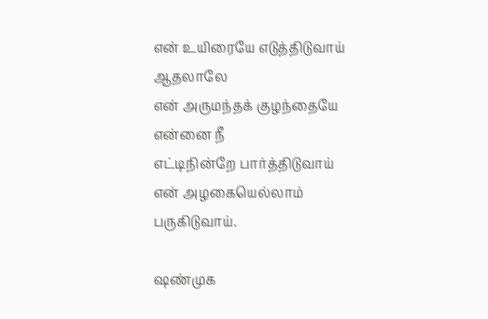என் உயிரையே எடுத்திடுவாய்
ஆதலாலே
என் அருமந்தக் குழந்தையே
என்னை நீ
எட்டிநின்றே பார்த்திடுவாய்
என் அழகையெல்லாம்
பருகிடுவாய்.

ஷண்முக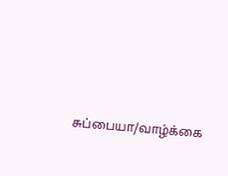சுப்பையா/வாழ்க்கை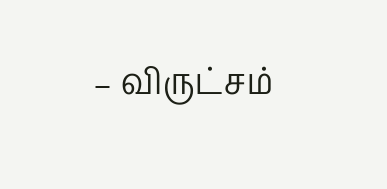– விருட்சம்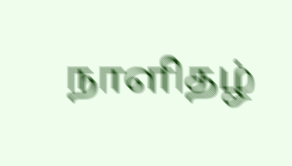நாளிதழ்